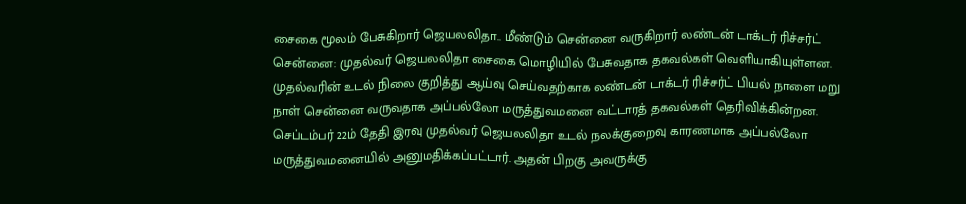சைகை மூலம் பேசுகிறார் ஜெயலலிதா.. மீண்டும் சென்னை வருகிறார் லண்டன் டாக்டர் ரிச்சர்ட்
சென்னை: முதல்வர் ஜெயலலிதா சைகை மொழியில் பேசுவதாக தகவல்கள் வெளியாகியுள்ளன. முதல்வரின் உடல் நிலை குறித்து ஆய்வு செய்வதற்காக லண்டன் டாக்டர் ரிச்சர்ட் பியல் நாளை மறு நாள் சென்னை வருவதாக அப்பல்லோ மருத்துவமனை வட்டாரத் தகவல்கள் தெரிவிக்கின்றன.
செப்டம்பர் 22ம் தேதி இரவு முதல்வர் ஜெயலலிதா உடல் நலக்குறைவு காரணமாக அப்பல்லோ மருத்துவமனையில் அனுமதிக்கப்பட்டார். அதன் பிறகு அவருக்கு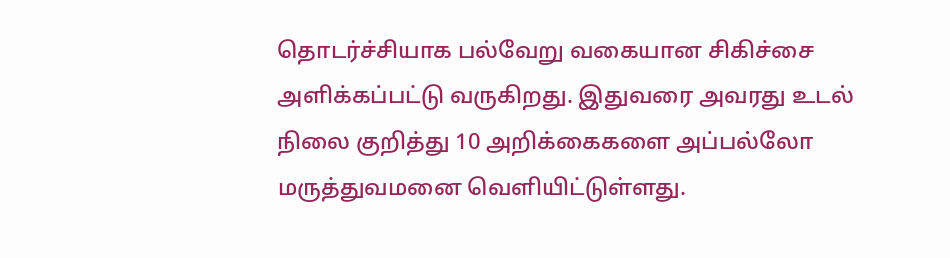தொடர்ச்சியாக பல்வேறு வகையான சிகிச்சை அளிக்கப்பட்டு வருகிறது. இதுவரை அவரது உடல் நிலை குறித்து 10 அறிக்கைகளை அப்பல்லோ மருத்துவமனை வெளியிட்டுள்ளது.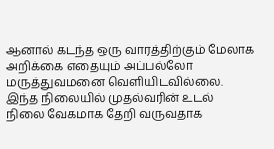ஆனால் கடந்த ஒரு வாரத்திற்கும் மேலாக அறிக்கை எதையும் அப்பல்லோ மருத்துவமனை வெளியிடவில்லை. இந்த நிலையில் முதல்வரின் உடல் நிலை வேகமாக தேறி வருவதாக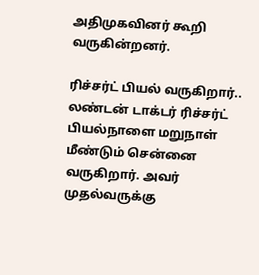அதிமுகவினர் கூறி வருகின்றனர்.

ரிச்சர்ட் பியல் வருகிறார்..
லண்டன் டாக்டர் ரிச்சர்ட் பியல்நாளை மறுநாள் மீண்டும் சென்னை வருகிறார். அவர் முதல்வருக்கு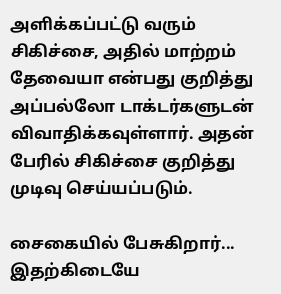அளிக்கப்பட்டு வரும் சிகிச்சை, அதில் மாற்றம் தேவையா என்பது குறித்து அப்பல்லோ டாக்டர்களுடன் விவாதிக்கவுள்ளார். அதன் பேரில் சிகிச்சை குறித்து முடிவு செய்யப்படும்.

சைகையில் பேசுகிறார்...
இதற்கிடையே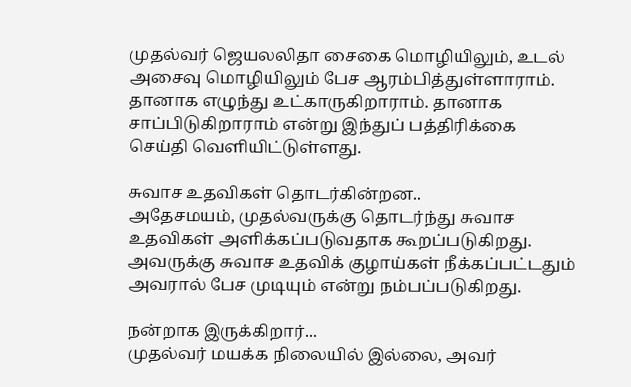முதல்வர் ஜெயலலிதா சைகை மொழியிலும், உடல் அசைவு மொழியிலும் பேச ஆரம்பித்துள்ளாராம். தானாக எழுந்து உட்காருகிறாராம். தானாக சாப்பிடுகிறாராம் என்று இந்துப் பத்திரிக்கை செய்தி வெளியிட்டுள்ளது.

சுவாச உதவிகள் தொடர்கின்றன..
அதேசமயம், முதல்வருக்கு தொடர்ந்து சுவாச உதவிகள் அளிக்கப்படுவதாக கூறப்படுகிறது. அவருக்கு சுவாச உதவிக் குழாய்கள் நீக்கப்பட்டதும் அவரால் பேச முடியும் என்று நம்பப்படுகிறது.

நன்றாக இருக்கிறார்...
முதல்வர் மயக்க நிலையில் இல்லை, அவர்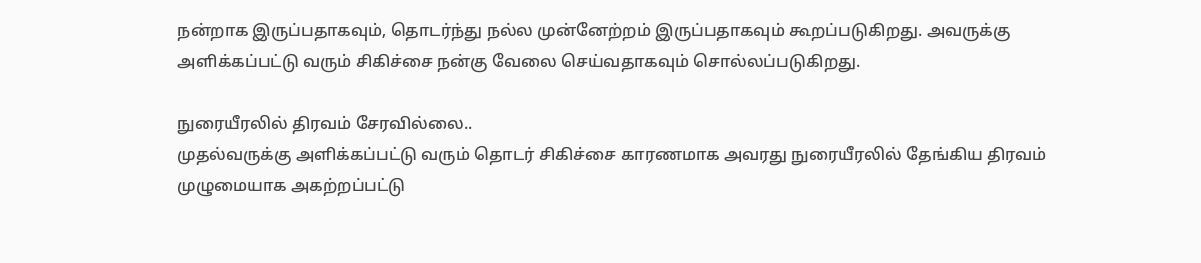நன்றாக இருப்பதாகவும், தொடர்ந்து நல்ல முன்னேற்றம் இருப்பதாகவும் கூறப்படுகிறது. அவருக்கு அளிக்கப்பட்டு வரும் சிகிச்சை நன்கு வேலை செய்வதாகவும் சொல்லப்படுகிறது.

நுரையீரலில் திரவம் சேரவில்லை..
முதல்வருக்கு அளிக்கப்பட்டு வரும் தொடர் சிகிச்சை காரணமாக அவரது நுரையீரலில் தேங்கிய திரவம் முழுமையாக அகற்றப்பட்டு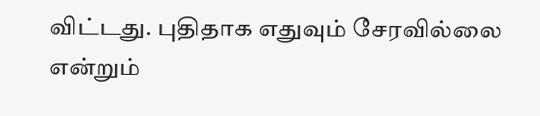விட்டது. புதிதாக எதுவும் சேரவில்லை என்றும்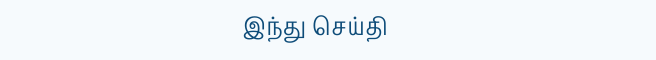இந்து செய்தி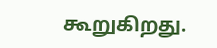கூறுகிறது.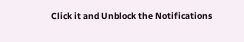Click it and Unblock the Notifications